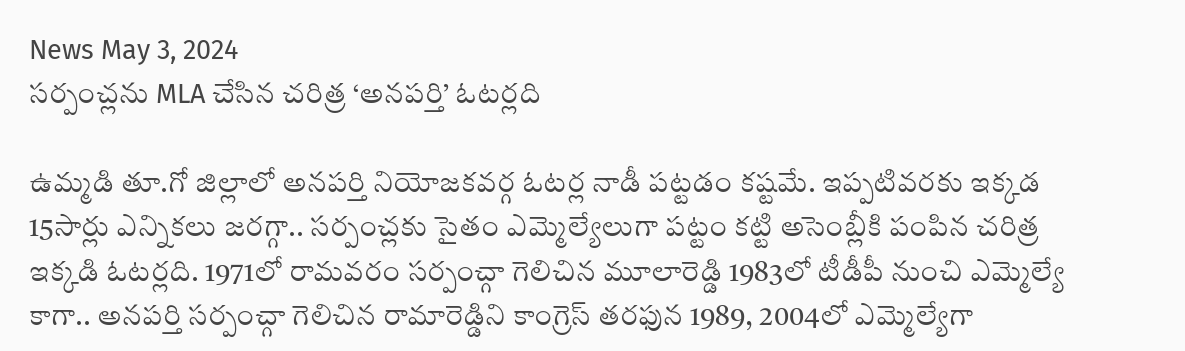News May 3, 2024
సర్పంచ్లను MLA చేసిన చరిత్ర ‘అనపర్తి’ ఓటర్లది

ఉమ్మడి తూ.గో జిల్లాలో అనపర్తి నియోజకవర్గ ఓటర్ల నాడీ పట్టడం కష్టమే. ఇప్పటివరకు ఇక్కడ 15సార్లు ఎన్నికలు జరగ్గా.. సర్పంచ్లకు సైతం ఎమ్మెల్యేలుగా పట్టం కట్టి అసెంబ్లీకి పంపిన చరిత్ర ఇక్కడి ఓటర్లది. 1971లో రామవరం సర్పంచ్గా గెలిచిన మూలారెడ్డి 1983లో టీడీపీ నుంచి ఎమ్మెల్యే కాగా.. అనపర్తి సర్పంచ్గా గెలిచిన రామారెడ్డిని కాంగ్రెస్ తరఫున 1989, 2004లో ఎమ్మెల్యేగా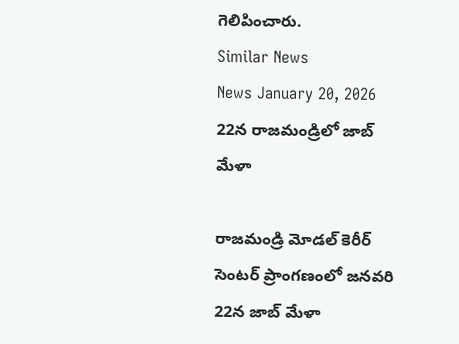గెలిపించారు.
Similar News
News January 20, 2026
22న రాజమండ్రిలో జాబ్ మేళా

రాజమండ్రి మోడల్ కెరీర్ సెంటర్ ప్రాంగణంలో జనవరి 22న జాబ్ మేళా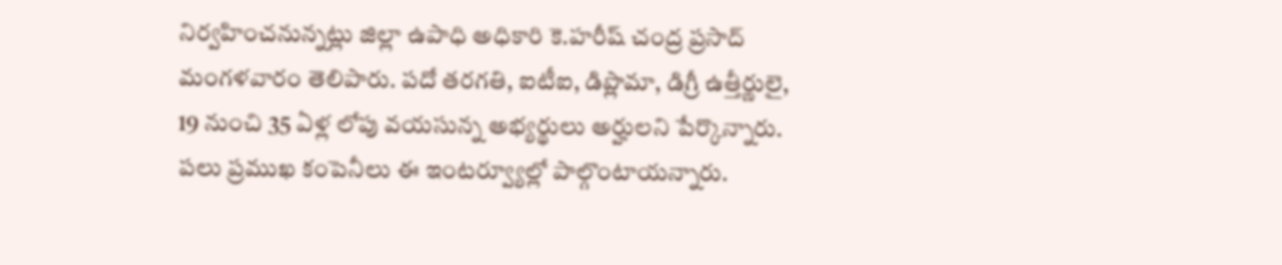నిర్వహించనున్నట్లు జిల్లా ఉపాధి అధికారి కె.హరీష్ చంద్ర ప్రసాద్ మంగళవారం తెలిపారు. పదో తరగతి, ఐటీఐ, డిప్లొమా, డిగ్రీ ఉత్తీర్ణులై, 19 నుంచి 35 ఏళ్ల లోపు వయసున్న అభ్యర్థులు అర్హులని పేర్కొన్నారు. పలు ప్రముఖ కంపెనీలు ఈ ఇంటర్వ్యూల్లో పాల్గొంటాయన్నారు.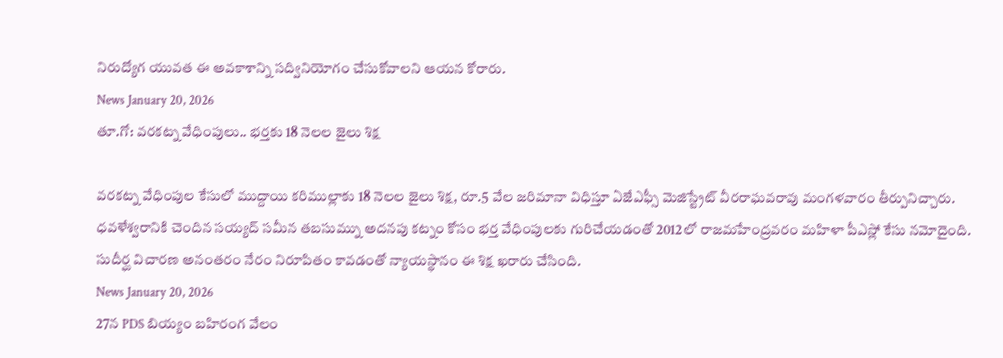నిరుద్యోగ యువత ఈ అవకాశాన్ని సద్వినియోగం చేసుకోవాలని ఆయన కోరారు.
News January 20, 2026
తూ.గో: వరకట్న వేధింపులు.. భర్తకు 18 నెలల జైలు శిక్ష

వరకట్న వేధింపుల కేసులో ముద్దాయి కరిముల్లాకు 18 నెలల జైలు శిక్ష, రూ.5 వేల జరిమానా విధిస్తూ ఏజేఎఫ్సీ మెజిస్ట్రేట్ వీరరాఘవరావు మంగళవారం తీర్పునిచ్చారు. ధవళేశ్వరానికి చెందిన సయ్యద్ సమీన తబసుమ్ను అదనపు కట్నం కోసం భర్త వేధింపులకు గురిచేయడంతో 2012లో రాజమహేంద్రవరం మహిళా పీఎస్లో కేసు నమోదైంది. సుదీర్ఘ విచారణ అనంతరం నేరం నిరూపితం కావడంతో న్యాయస్థానం ఈ శిక్ష ఖరారు చేసింది.
News January 20, 2026
27న PDS బియ్యం బహిరంగ వేలం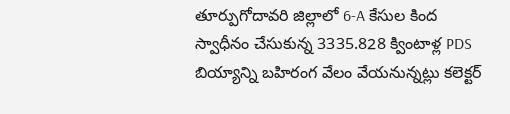తూర్పుగోదావరి జిల్లాలో 6-A కేసుల కింద స్వాధీనం చేసుకున్న 3335.828 క్వింటాళ్ల PDS బియ్యాన్ని బహిరంగ వేలం వేయనున్నట్లు కలెక్టర్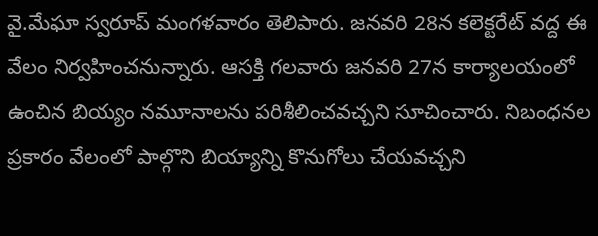వై.మేఘా స్వరూప్ మంగళవారం తెలిపారు. జనవరి 28న కలెక్టరేట్ వద్ద ఈ వేలం నిర్వహించనున్నారు. ఆసక్తి గలవారు జనవరి 27న కార్యాలయంలో ఉంచిన బియ్యం నమూనాలను పరిశీలించవచ్చని సూచించారు. నిబంధనల ప్రకారం వేలంలో పాల్గొని బియ్యాన్ని కొనుగోలు చేయవచ్చని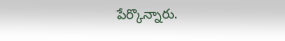పేర్కొన్నారు.